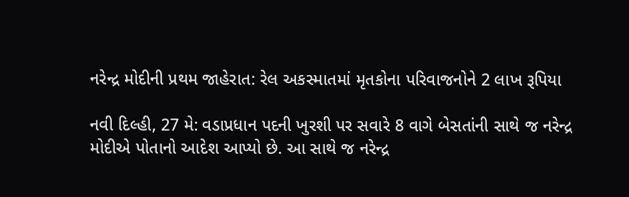નરેન્દ્ર મોદીની પ્રથમ જાહેરાત: રેલ અકસ્માતમાં મૃતકોના પરિવાજનોને 2 લાખ રૂપિયા

નવી દિલ્હી, 27 મે: વડાપ્રધાન પદની ખુરશી પર સવારે 8 વાગે બેસતાંની સાથે જ નરેન્દ્ર મોદીએ પોતાનો આદેશ આપ્યો છે. આ સાથે જ નરેન્દ્ર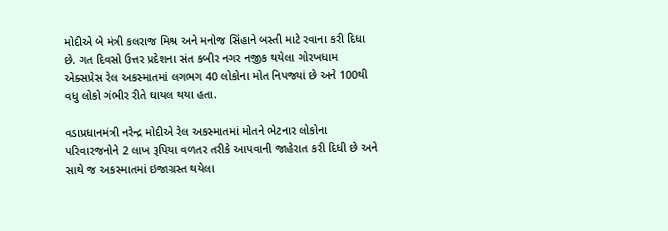મોદીએ બે મંત્રી કલરાજ મિશ્ર અને મનોજ સિંહાને બસ્તી માટે રવાના કરી દિધા છે. ગત દિવસો ઉત્તર પ્રદેશના સંત કબીર નગર નજીક થયેલા ગોરખધામ એક્સપ્રેસ રેલ અકસ્માતમાં લગભગ 40 લોકોના મોત નિપજ્યાં છે અને 100થી વધુ લોકો ગંભીર રીતે ઘાયલ થયા હતા.

વડાપ્રધાનમંત્રી નરેન્દ્ર મોદીએ રેલ અકસ્માતમાં મોતને ભેટનાર લોકોના પરિવારજનોને 2 લાખ રૂપિયા વળતર તરીકે આપવાની જાહેરાત કરી દિધી છે અને સાથે જ અકસ્માતમાં ઇજાગ્રસ્ત થયેલા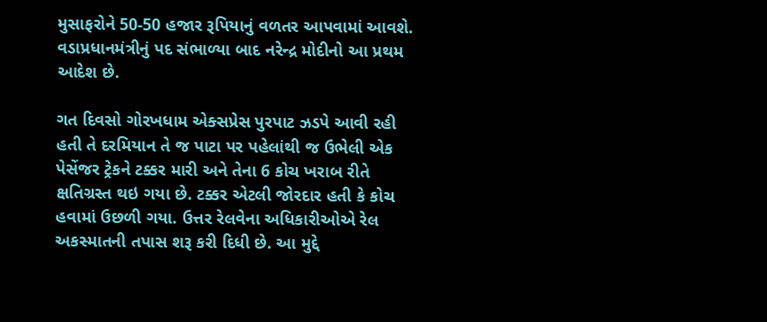મુસાફરોને 50-50 હજાર રૂપિયાનું વળતર આપવામાં આવશે. વડાપ્રધાનમંત્રીનું પદ સંભાળ્યા બાદ નરેન્દ્ર મોદીનો આ પ્રથમ આદેશ છે.

ગત દિવસો ગોરખધામ એક્સપ્રેસ પુરપાટ ઝડપે આવી રહી હતી તે દરમિયાન તે જ પાટા પર પહેલાંથી જ ઉભેલી એક પેસેંજર ટ્રેકને ટક્કર મારી અને તેના 6 કોચ ખરાબ રીતે ક્ષતિગ્રસ્ત થઇ ગયા છે. ટક્કર એટલી જોરદાર હતી કે કોચ હવામાં ઉછળી ગયા. ઉત્તર રેલવેના અધિકારીઓએ રેલ અકસ્માતની તપાસ શરૂ કરી દિધી છે. આ મુદ્દે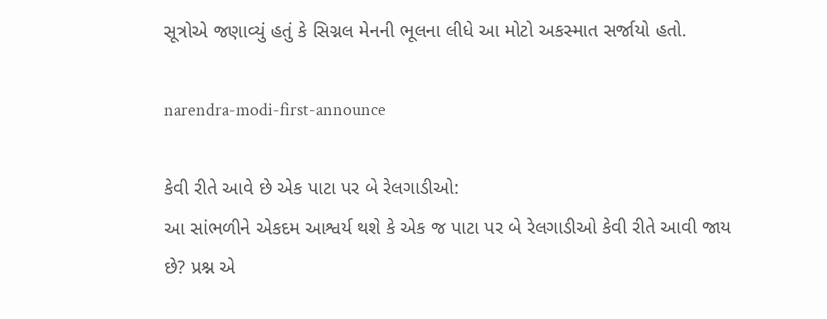સૂત્રોએ જણાવ્યું હતું કે સિગ્નલ મેનની ભૂલના લીધે આ મોટો અકસ્માત સર્જાયો હતો.

narendra-modi-first-announce

કેવી રીતે આવે છે એક પાટા પર બે રેલગાડીઓ:
આ સાંભળીને એકદમ આશ્વર્ય થશે કે એક જ પાટા પર બે રેલગાડીઓ કેવી રીતે આવી જાય છે? પ્રશ્ન એ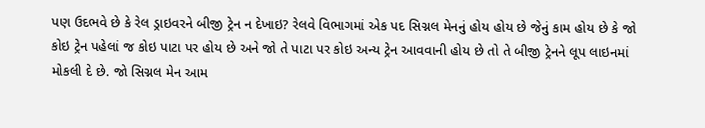પણ ઉદભવે છે કે રેલ ડ્રાઇવરને બીજી ટ્રેન ન દેખાઇ? રેલવે વિભાગમાં એક પદ સિગ્નલ મેનનું હોય હોય છે જેનું કામ હોય છે કે જો કોઇ ટ્રેન પહેલાં જ કોઇ પાટા પર હોય છે અને જો તે પાટા પર કોઇ અન્ય ટ્રેન આવવાની હોય છે તો તે બીજી ટ્રેનને લૂપ લાઇનમાં મોકલી દે છે. જો સિગ્નલ મેન આમ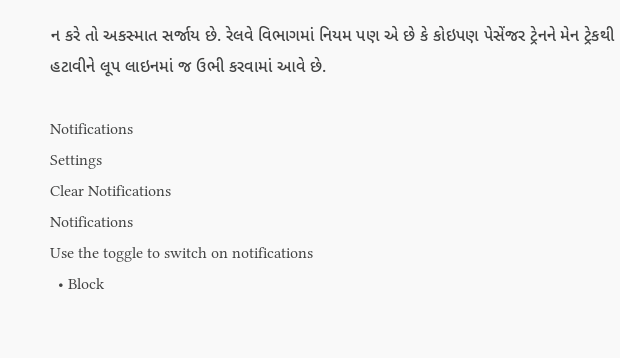ન કરે તો અકસ્માત સર્જાય છે. રેલવે વિભાગમાં નિયમ પણ એ છે કે કોઇપણ પેસેંજર ટ્રેનને મેન ટ્રેકથી હટાવીને લૂપ લાઇનમાં જ ઉભી કરવામાં આવે છે.

Notifications
Settings
Clear Notifications
Notifications
Use the toggle to switch on notifications
  • Block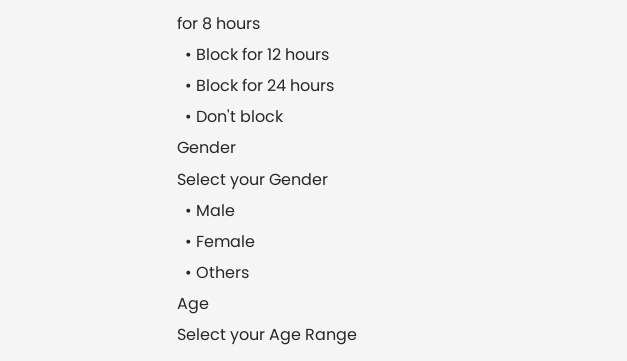for 8 hours
  • Block for 12 hours
  • Block for 24 hours
  • Don't block
Gender
Select your Gender
  • Male
  • Female
  • Others
Age
Select your Age Range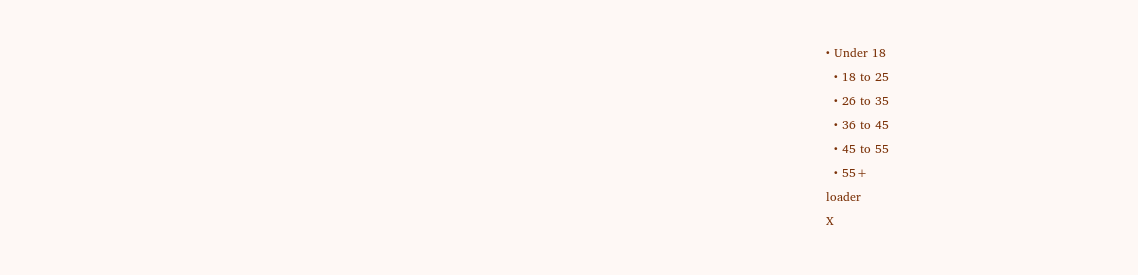• Under 18
  • 18 to 25
  • 26 to 35
  • 36 to 45
  • 45 to 55
  • 55+
loader
X